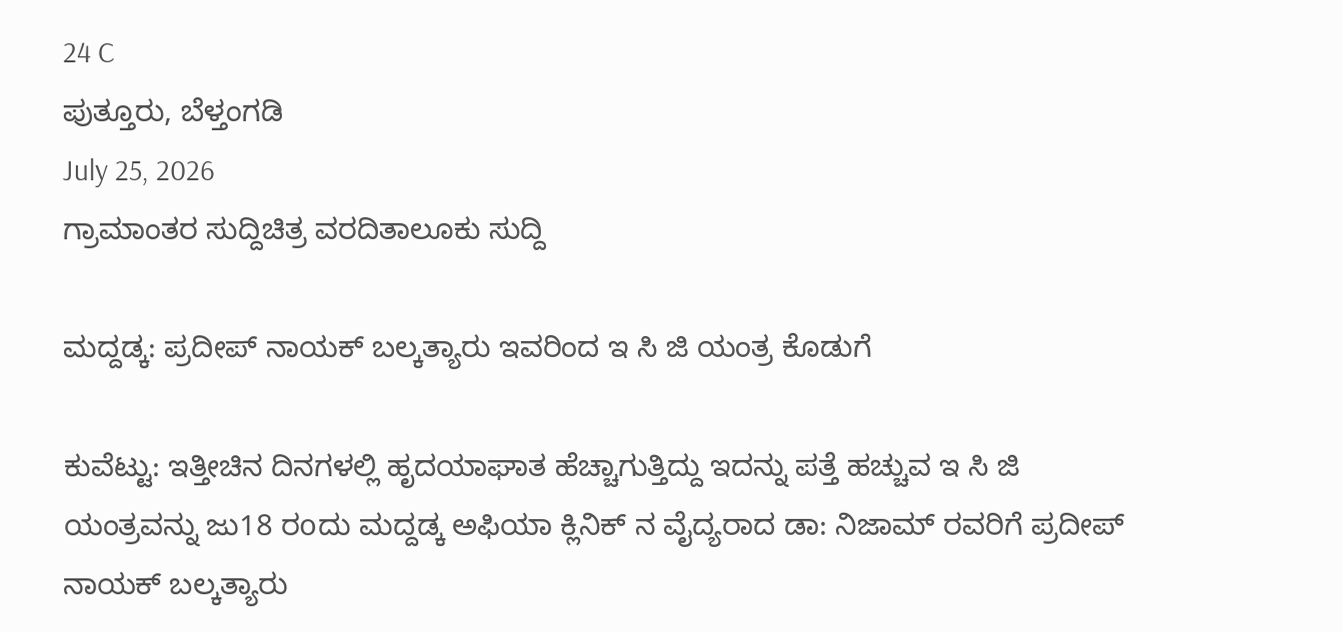24 C
ಪುತ್ತೂರು, ಬೆಳ್ತಂಗಡಿ
July 25, 2026
ಗ್ರಾಮಾಂತರ ಸುದ್ದಿಚಿತ್ರ ವರದಿತಾಲೂಕು ಸುದ್ದಿ

ಮದ್ದಡ್ಕ: ಪ್ರದೀಪ್ ನಾಯಕ್ ಬಲ್ಕತ್ಯಾರು ಇವರಿಂದ ಇ ಸಿ ಜಿ ಯಂತ್ರ ಕೊಡುಗೆ

ಕುವೆಟ್ಟು: ಇತ್ತೀಚಿನ ದಿನಗಳಲ್ಲಿ ಹೃದಯಾಘಾತ ಹೆಚ್ಚಾಗುತ್ತಿದ್ದು ಇದನ್ನು ಪತ್ತೆ ಹಚ್ಚುವ ಇ ಸಿ ಜಿ ಯಂತ್ರವನ್ನು ಜು18 ರoದು ಮದ್ದಡ್ಕ ಅಫಿಯಾ ಕ್ಲಿನಿಕ್ ನ ವೈದ್ಯರಾದ ಡಾ: ನಿಜಾಮ್ ರವರಿಗೆ ಪ್ರದೀಪ್ ನಾಯಕ್ ಬಲ್ಕತ್ಯಾರು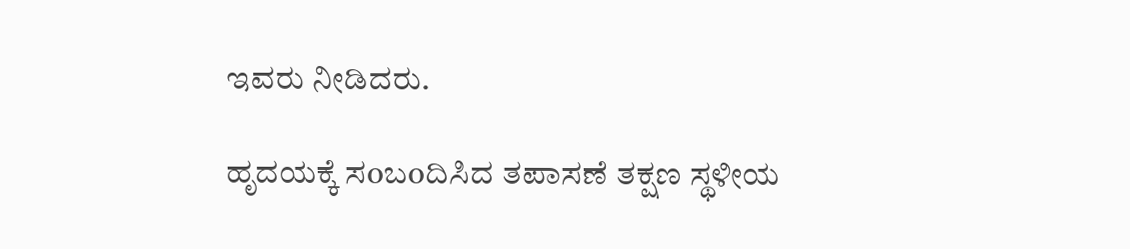ಇವರು ನೀಡಿದರು.

ಹೃದಯಕ್ಕೆ ಸoಬoದಿಸಿದ ತಪಾಸಣೆ ತಕ್ಷಣ ಸ್ಥಳೀಯ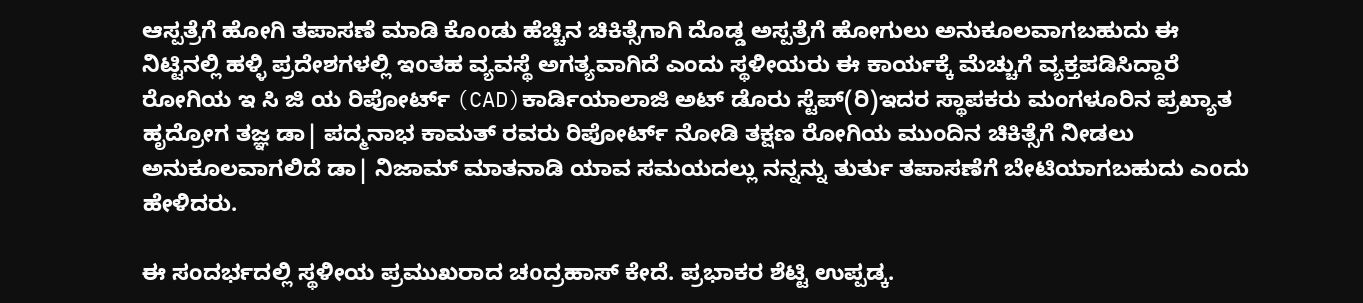ಆಸ್ಪತ್ರೆಗೆ ಹೋಗಿ ತಪಾಸಣೆ ಮಾಡಿ ಕೊoಡು ಹೆಚ್ಚಿನ ಚಿಕಿತ್ಸೆಗಾಗಿ ದೊಡ್ಡ ಅಸ್ಪತ್ರೆಗೆ ಹೋಗುಲು ಅನುಕೂಲವಾಗಬಹುದು ಈ ನಿಟ್ಟಿನಲ್ಲಿ ಹಳ್ಳಿ ಪ್ರದೇಶಗಳಲ್ಲಿ ಇoತಹ ವ್ಯವಸ್ಥೆ ಅಗತ್ಯವಾಗಿದೆ ಎಂದು ಸ್ಥಳೀಯರು ಈ ಕಾರ್ಯಕ್ಕೆ ಮೆಚ್ಚುಗೆ ವ್ಯಕ್ತಪಡಿಸಿದ್ದಾರೆ ರೋಗಿಯ ಇ ಸಿ ಜಿ ಯ ರಿಪೋರ್ಟ್ (CAD)ಕಾರ್ಡಿಯಾಲಾಜಿ ಅಟ್ ಡೊರು ಸ್ಟೆಪ್(ರಿ)ಇದರ ಸ್ಥಾಪಕರು ಮಂಗಳೂರಿನ ಪ್ರಖ್ಯಾತ ಹೃದ್ರೋಗ ತಜ್ಞ ಡಾ| ಪದ್ಮನಾಭ ಕಾಮತ್ ರವರು ರಿಪೋರ್ಟ್ ನೋಡಿ ತಕ್ಷಣ ರೋಗಿಯ ಮುಂದಿನ ಚಿಕಿತ್ಸೆಗೆ ನೀಡಲು ಅನುಕೂಲವಾಗಲಿದೆ ಡಾ| ನಿಜಾಮ್ ಮಾತನಾಡಿ ಯಾವ ಸಮಯದಲ್ಲು ನನ್ನನ್ನು ತುರ್ತು ತಪಾಸಣೆಗೆ ಬೇಟಿಯಾಗಬಹುದು ಎoದು ಹೇಳಿದರು.

ಈ ಸಂದರ್ಭದಲ್ಲಿ ಸ್ಥಳೀಯ ಪ್ರಮುಖರಾದ ಚoದ್ರಹಾಸ್ ಕೇದೆ. ಪ್ರಭಾಕರ ಶೆಟ್ಟಿ ಉಪ್ಪಡ್ಕ.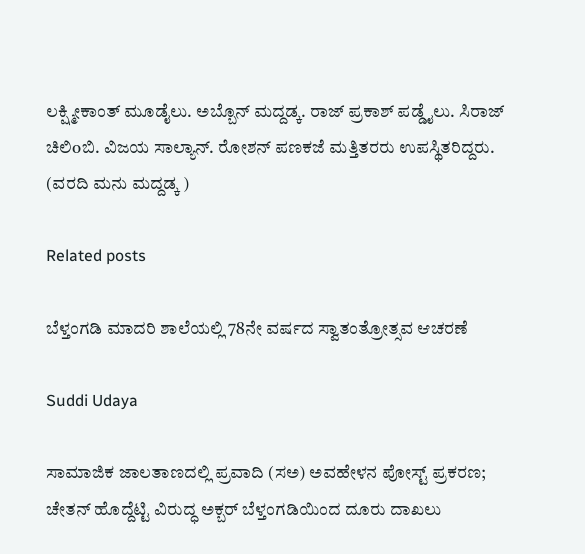ಲಕ್ಷ್ಮೀಕಾಂತ್ ಮೂಡೈಲು. ಅಬ್ಬೊನ್ ಮದ್ದಡ್ಕ. ರಾಜ್ ಪ್ರಕಾಶ್ ಪಡ್ಡೈಲು. ಸಿರಾಜ್ ಚಿಲಿoಬಿ. ವಿಜಯ ಸಾಲ್ಯಾನ್. ರೋಶನ್ ಪಣಕಜೆ ಮತ್ತಿತರರು ಉಪಸ್ಥಿತರಿದ್ದರು. (ವರದಿ ಮನು ಮದ್ದಡ್ಕ )

Related posts

ಬೆಳ್ತಂಗಡಿ ಮಾದರಿ ಶಾಲೆಯಲ್ಲಿ 78ನೇ ವರ್ಷದ ಸ್ವಾತಂತ್ರೋತ್ಸವ ಆಚರಣೆ

Suddi Udaya

ಸಾಮಾಜಿಕ ಜಾಲತಾಣದಲ್ಲಿ ಪ್ರವಾದಿ (ಸಅ) ಅವಹೇಳನ ಪೋಸ್ಟ್ ಪ್ರಕರಣ; ಚೇತನ್ ಹೊದ್ದೆಟ್ಟಿ ವಿರುದ್ಧ ಅಕ್ಬರ್ ಬೆಳ್ತಂಗಡಿಯಿಂದ ದೂರು ದಾಖಲು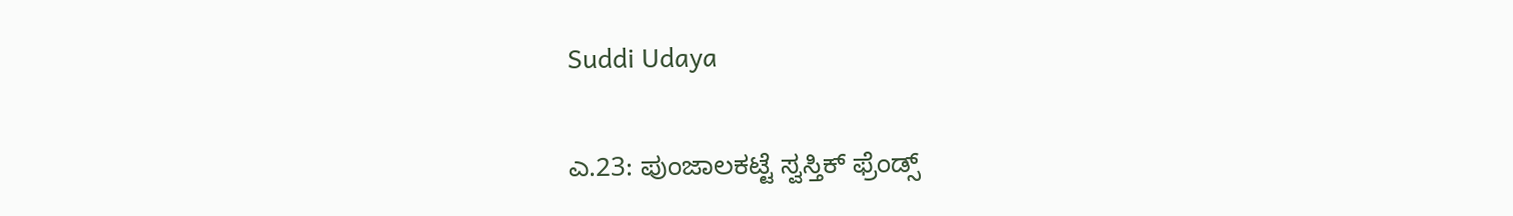Suddi Udaya

ಎ.23: ಪುಂಜಾಲಕಟ್ಟೆ ಸ್ವಸ್ತಿಕ್ ಫ್ರೆಂಡ್ಸ್‌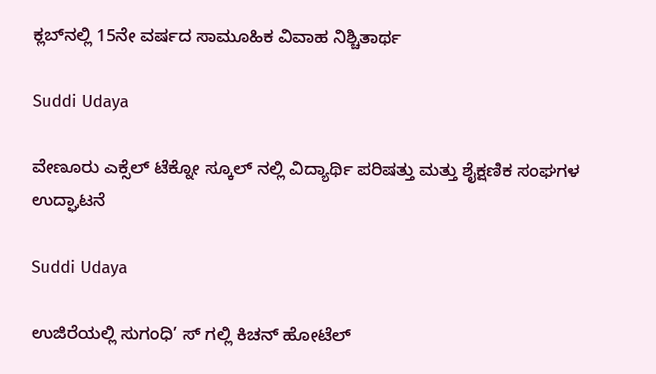ಕ್ಲಬ್‌ನಲ್ಲಿ 15ನೇ ವರ್ಷದ ಸಾಮೂಹಿಕ ವಿವಾಹ ನಿಶ್ಚಿತಾರ್ಥ

Suddi Udaya

ವೇಣೂರು ಎಕ್ಸೆಲ್ ಟೆಕ್ನೋ ಸ್ಕೂಲ್ ನಲ್ಲಿ ವಿದ್ಯಾರ್ಥಿ ಪರಿಷತ್ತು ಮತ್ತು ಶೈಕ್ಷಣಿಕ ಸಂಘಗಳ ಉದ್ಘಾಟನೆ

Suddi Udaya

ಉಜಿರೆಯಲ್ಲಿ ಸುಗಂಧಿ’ ಸ್ ಗಲ್ಲಿ ಕಿಚನ್ ಹೋಟೆಲ್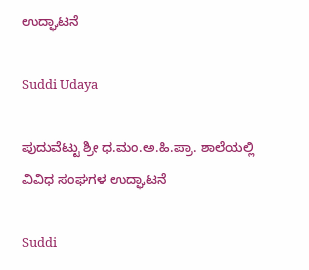ಉದ್ಘಾಟನೆ

Suddi Udaya

ಪುದುವೆಟ್ಟು ಶ್ರೀ ಧ.ಮಂ.ಅ.ಹಿ.ಪ್ರಾ. ಶಾಲೆಯಲ್ಲಿ ವಿವಿಧ ಸಂಘಗಳ ಉದ್ಘಾಟನೆ

Suddi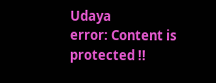Udaya
error: Content is protected !!